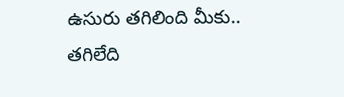ఉసురు తగిలింది మీకు.. తగిలేది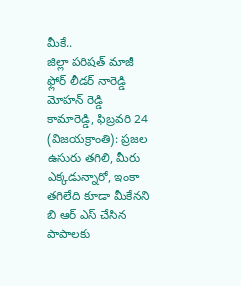మీకే..
జిల్లా పరిషత్ మాజీ ఫ్లోర్ లీడర్ నారెడ్డి మోహన్ రెడ్డి
కామారెడ్డి, ఫిబ్రవరి 24 (విజయక్రాంతి): ప్రజల ఉసురు తగిలి, మీరు ఎక్కడున్నారో, ఇంకా తగిలేది కూడా మీకేనని బి ఆర్ ఎస్ చేసిన పాపాలకు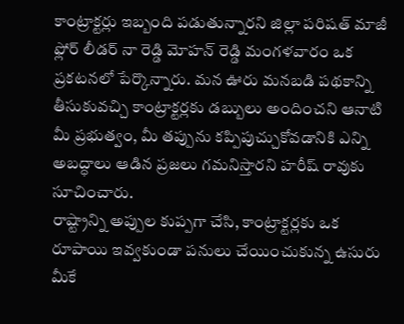కాంట్రాక్టర్లు ఇబ్బంది పడుతున్నారని జిల్లా పరిషత్ మాజీ ఫ్లోర్ లీడర్ నా రెడ్డి మోహన్ రెడ్డి మంగళవారం ఒక ప్రకటనలో పేర్కొన్నారు. మన ఊరు మనబడి పథకాన్ని తీసుకువచ్చి కాంట్రాక్టర్లకు డబ్బులు అందించని ఆనాటి మీ ప్రభుత్వం, మీ తప్పును కప్పిపుచ్చుకోవడానికి ఎన్ని అబద్ధాలు ఆడిన ప్రజలు గమనిస్తారని హరీష్ రావుకు సూచించారు.
రాష్ట్రాన్ని అప్పుల కుప్పగా చేసి, కాంట్రాక్టర్లకు ఒక రూపాయి ఇవ్వకుండా పనులు చేయించుకున్న ఉసురు మీకే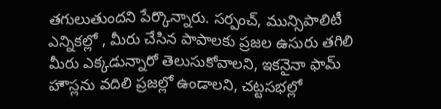తగులుతుందని పేర్కొన్నారు. సర్పంచ్, మున్సిపాలిటీ ఎన్నికల్లో , మీరు చేసిన పాపాలకు ప్రజల ఉసురు తగిలి మీరు ఎక్కడున్నారో తెలుసుకోవాలని, ఇకనైనా ఫామ్ హౌస్లను వదిలి ప్రజల్లో ఉండాలని, చట్టసభల్లో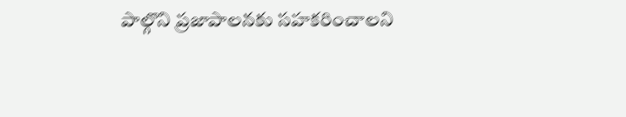పాల్గొని ప్రజాపాలనకు సహకరించాలని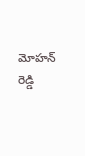మోహన్ రెడ్డి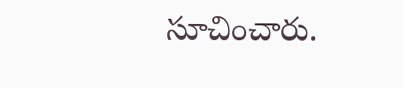సూచించారు.